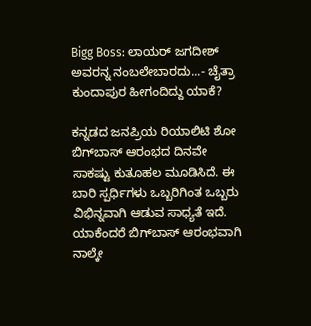Bigg Boss: ಲಾಯರ್ ಜಗದೀಶ್ ಅವರನ್ನ ನಂಬಲೇಬಾರದು...- ಚೈತ್ರಾ ಕುಂದಾಪುರ ಹೀಗಂದಿದ್ದು ಯಾಕೆ?

ಕನ್ನಡದ ಜನಪ್ರಿಯ ರಿಯಾಲಿಟಿ ಶೋ ಬಿಗ್‌ಬಾಸ್ ಆರಂಭದ ದಿನವೇ ಸಾಕಷ್ಟು ಕುತೂಹಲ ಮೂಡಿಸಿದೆ. ಈ ಬಾರಿ ಸ್ಪರ್ಧಿಗಳು ಒಬ್ಬರಿಗಿಂತ ಒಬ್ಬರು ವಿಭಿನ್ನವಾಗಿ ಆಡುವ ಸಾಧ್ಯತೆ ಇದೆ. ಯಾಕೆಂದರೆ ಬಿಗ್‌ಬಾಸ್ ಆರಂಭವಾಗಿ ನಾಲ್ಕೇ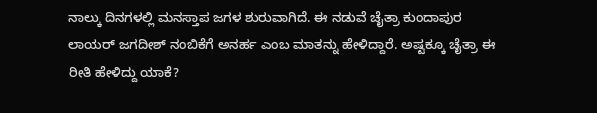ನಾಲ್ಕು ದಿನಗಳಲ್ಲಿ ಮನಸ್ತಾಪ ಜಗಳ ಶುರುವಾಗಿದೆ. ಈ ನಡುವೆ ಚೈತ್ರಾ ಕುಂದಾಪುರ ಲಾಯರ್ ಜಗದೀಶ್ ನಂಬಿಕೆಗೆ ಅನರ್ಹ ಎಂಬ ಮಾತನ್ನು ಹೇಳಿದ್ದಾರೆ. ಅಷ್ಟಕ್ಕೂ ಚೈತ್ರಾ ಈ ರೀತಿ ಹೇಳಿದ್ದು ಯಾಕೆ?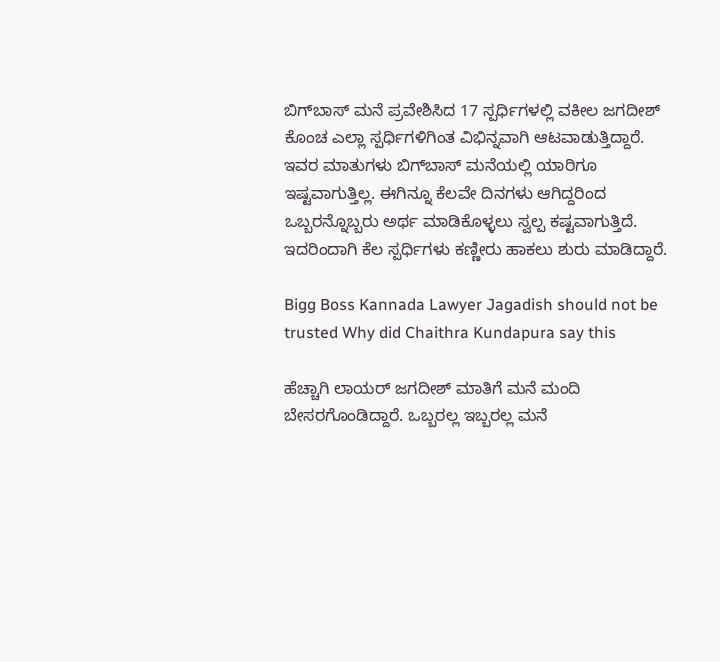ಬಿಗ್‌ಬಾಸ್‌ ಮನೆ ಪ್ರವೇಶಿಸಿದ 17 ಸ್ಪರ್ಧಿಗಳಲ್ಲಿ ವಕೀಲ ಜಗದೀಶ್ ಕೊಂಚ ಎಲ್ಲಾ ಸ್ಪರ್ಧಿಗಳಿಗಿಂತ ವಿಭಿನ್ನವಾಗಿ ಆಟವಾಡುತ್ತಿದ್ದಾರೆ. ಇವರ ಮಾತುಗಳು ಬಿಗ್‌ಬಾಸ್‌ ಮನೆಯಲ್ಲಿ ಯಾರಿಗೂ ಇಷ್ಟವಾಗುತ್ತಿಲ್ಲ. ಈಗಿನ್ನೂ ಕೆಲವೇ ದಿನಗಳು ಆಗಿದ್ದರಿಂದ ಒಬ್ಬರನ್ನೊಬ್ಬರು ಅರ್ಥ ಮಾಡಿಕೊಳ್ಳಲು ಸ್ವಲ್ಪ ಕಷ್ಟವಾಗುತ್ತಿದೆ. ಇದರಿಂದಾಗಿ ಕೆಲ ಸ್ಪರ್ಧಿಗಳು ಕಣ್ಣೀರು ಹಾಕಲು ಶುರು ಮಾಡಿದ್ದಾರೆ.

Bigg Boss Kannada Lawyer Jagadish should not be trusted Why did Chaithra Kundapura say this

ಹೆಚ್ಚಾಗಿ ಲಾಯರ್ ಜಗದೀಶ್ ಮಾತಿಗೆ ಮನೆ ಮಂದಿ ಬೇಸರಗೊಂಡಿದ್ದಾರೆ. ಒಬ್ಬರಲ್ಲ ಇಬ್ಬರಲ್ಲ ಮನೆ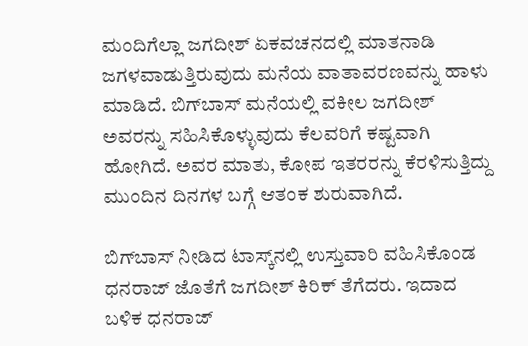ಮಂದಿಗೆಲ್ಲಾ ಜಗದೀಶ್ ಏಕವಚನದಲ್ಲಿ ಮಾತನಾಡಿ ಜಗಳವಾಡುತ್ತಿರುವುದು ಮನೆಯ ವಾತಾವರಣವನ್ನು ಹಾಳು ಮಾಡಿದೆ. ಬಿಗ್‌ಬಾಸ್‌ ಮನೆಯಲ್ಲಿ ವಕೀಲ ಜಗದೀಶ್ ಅವರನ್ನು ಸಹಿಸಿಕೊಳ್ಳುವುದು ಕೆಲವರಿಗೆ ಕಷ್ಟವಾಗಿ ಹೋಗಿದೆ. ಅವರ ಮಾತು, ಕೋಪ ಇತರರನ್ನು ಕೆರಳಿಸುತ್ತಿದ್ದು ಮುಂದಿನ ದಿನಗಳ ಬಗ್ಗೆ ಆತಂಕ ಶುರುವಾಗಿದೆ.

ಬಿಗ್‌ಬಾಸ್ ನೀಡಿದ ಟಾಸ್ಕ್‌ನಲ್ಲಿ ಉಸ್ತುವಾರಿ ವಹಿಸಿಕೊಂಡ ಧನರಾಜ್ ಜೊತೆಗೆ ಜಗದೀಶ್ ಕಿರಿಕ್ ತೆಗೆದರು. ಇದಾದ ಬಳಿಕ ಧನರಾಜ್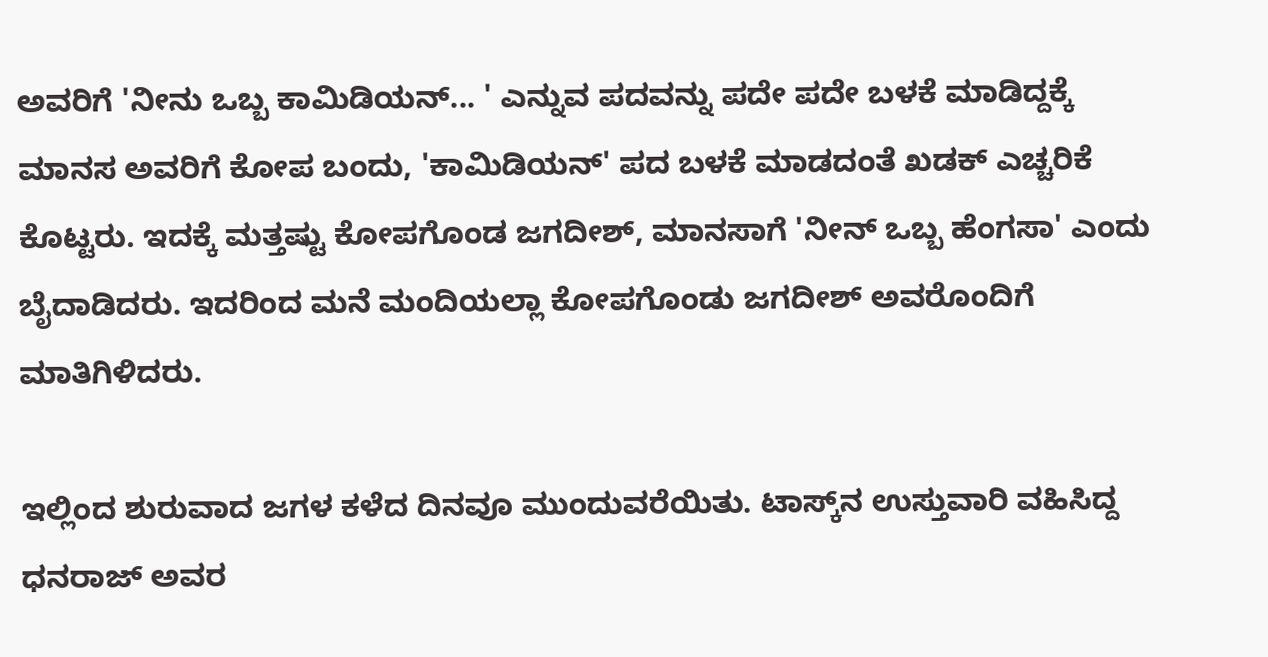ಅವರಿಗೆ 'ನೀನು ಒಬ್ಬ ಕಾಮಿಡಿಯನ್... ' ಎನ್ನುವ ಪದವನ್ನು ಪದೇ ಪದೇ ಬಳಕೆ ಮಾಡಿದ್ದಕ್ಕೆ ಮಾನಸ ಅವರಿಗೆ ಕೋಪ ಬಂದು, 'ಕಾಮಿಡಿಯನ್' ಪದ ಬಳಕೆ ಮಾಡದಂತೆ ಖಡಕ್ ಎಚ್ಚರಿಕೆ ಕೊಟ್ಟರು. ಇದಕ್ಕೆ ಮತ್ತಷ್ಟು ಕೋಪಗೊಂಡ ಜಗದೀಶ್, ಮಾನಸಾಗೆ 'ನೀನ್ ಒಬ್ಬ ಹೆಂಗಸಾ' ಎಂದು ಬೈದಾಡಿದರು. ಇದರಿಂದ ಮನೆ ಮಂದಿಯಲ್ಲಾ ಕೋಪಗೊಂಡು ಜಗದೀಶ್ ಅವರೊಂದಿಗೆ ಮಾತಿಗಿಳಿದರು.

ಇಲ್ಲಿಂದ ಶುರುವಾದ ಜಗಳ ಕಳೆದ ದಿನವೂ ಮುಂದುವರೆಯಿತು. ಟಾಸ್ಕ್‌ನ ಉಸ್ತುವಾರಿ ವಹಿಸಿದ್ದ ಧನರಾಜ್ ಅವರ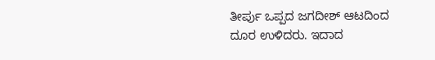ತೀರ್ಪು ಒಪ್ಪದ ಜಗದೀಶ್ ಆಟದಿಂದ ದೂರ ಉಳಿದರು. ಇದಾದ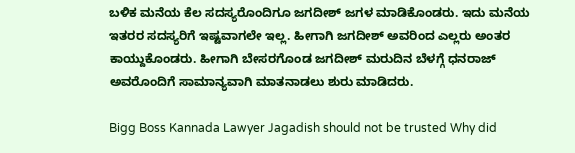ಬಳಿಕ ಮನೆಯ ಕೆಲ ಸದಸ್ಯರೊಂದಿಗೂ ಜಗದೀಶ್ ಜಗಳ ಮಾಡಿಕೊಂಡರು. ಇದು ಮನೆಯ ಇತರರ ಸದಸ್ಯರಿಗೆ ಇಷ್ಟವಾಗಲೇ ಇಲ್ಲ. ಹೀಗಾಗಿ ಜಗದೀಶ್ ಅವರಿಂದ ಎಲ್ಲರು ಅಂತರ ಕಾಯ್ದುಕೊಂಡರು. ಹೀಗಾಗಿ ಬೇಸರಗೊಂಡ ಜಗದೀಶ್ ಮರುದಿನ ಬೆಳಗ್ಗೆ ಧನರಾಜ್ ಅವರೊಂದಿಗೆ ಸಾಮಾನ್ಯವಾಗಿ ಮಾತನಾಡಲು ಶುರು ಮಾಡಿದರು.

Bigg Boss Kannada Lawyer Jagadish should not be trusted Why did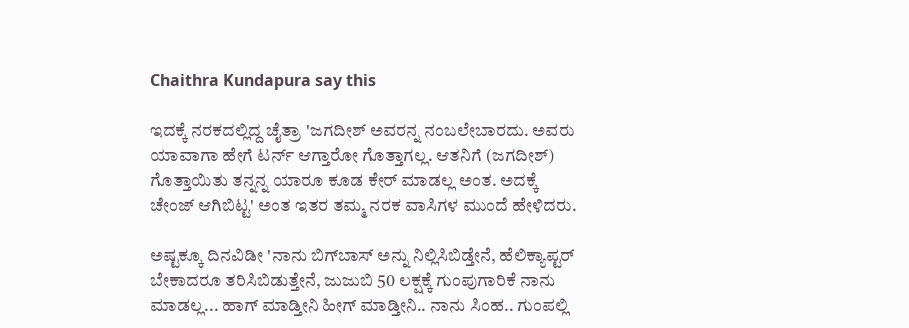Chaithra Kundapura say this

ಇದಕ್ಕೆ ನರಕದಲ್ಲಿದ್ದ ಚೈತ್ರಾ 'ಜಗದೀಶ್ ಅವರನ್ನ ನಂಬಲೇಬಾರದು. ಅವರು ಯಾವಾಗಾ ಹೇಗೆ ಟರ್ನ್ ಆಗ್ತಾರೋ ಗೊತ್ತಾಗಲ್ಲ. ಆತನಿಗೆ (ಜಗದೀಶ್) ಗೊತ್ತಾಯಿತು ತನ್ನನ್ನ ಯಾರೂ ಕೂಡ ಕೇರ್ ಮಾಡಲ್ಲ ಅಂತ. ಅದಕ್ಕೆ ಚೇಂಜ್ ಆಗಿಬಿಟ್ಟ' ಅಂತ ಇತರ ತಮ್ಮ ನರಕ ವಾಸಿಗಳ ಮುಂದೆ ಹೇಳಿದರು.

ಅಷ್ಟಕ್ಕೂ ದಿನವಿಡೀ 'ನಾನು ಬಿಗ್‌ಬಾಸ್ ಅನ್ನು ನಿಲ್ಲಿಸಿಬಿಡ್ತೇನೆ, ಹೆಲಿಕ್ಯಾಪ್ಟರ್‌ ಬೇಕಾದರೂ ತರಿಸಿಬಿಡುತ್ತೇನೆ, ಜುಜುಬಿ 50 ಲಕ್ಷಕ್ಕೆ ಗುಂಪುಗಾರಿಕೆ ನಾನು ಮಾಡಲ್ಲ... ಹಾಗ್ ಮಾಡ್ತೀನಿ ಹೀಗ್ ಮಾಡ್ತೀನಿ.. ನಾನು ಸಿಂಹ.. ಗುಂಪಲ್ಲಿ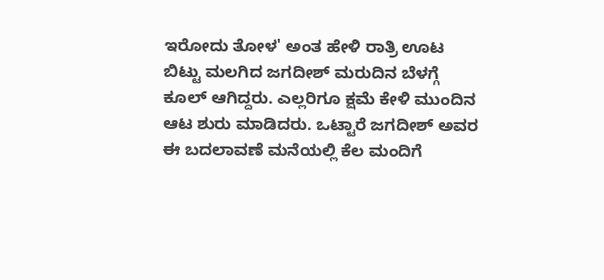ಇರೋದು ತೋಳ' ಅಂತ ಹೇಳಿ ರಾತ್ರಿ ಊಟ ಬಿಟ್ಟು ಮಲಗಿದ ಜಗದೀಶ್ ಮರುದಿನ ಬೆಳಗ್ಗೆ ಕೂಲ್ ಆಗಿದ್ದರು. ಎಲ್ಲರಿಗೂ ಕ್ಷಮೆ ಕೇಳಿ ಮುಂದಿನ ಆಟ ಶುರು ಮಾಡಿದರು. ಒಟ್ಟಾರೆ ಜಗದೀಶ್ ಅವರ ಈ ಬದಲಾವಣೆ ಮನೆಯಲ್ಲಿ ಕೆಲ ಮಂದಿಗೆ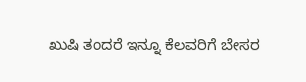ಖುಷಿ ತಂದರೆ ಇನ್ನೂ ಕೆಲವರಿಗೆ ಬೇಸರ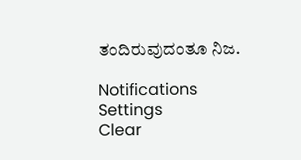ತಂದಿರುವುದಂತೂ ನಿಜ.

Notifications
Settings
Clear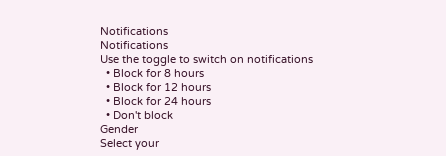Notifications
Notifications
Use the toggle to switch on notifications
  • Block for 8 hours
  • Block for 12 hours
  • Block for 24 hours
  • Don't block
Gender
Select your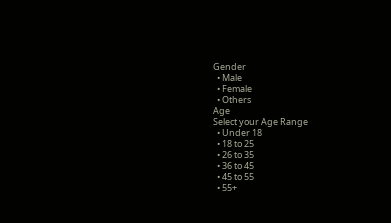Gender
  • Male
  • Female
  • Others
Age
Select your Age Range
  • Under 18
  • 18 to 25
  • 26 to 35
  • 36 to 45
  • 45 to 55
  • 55+